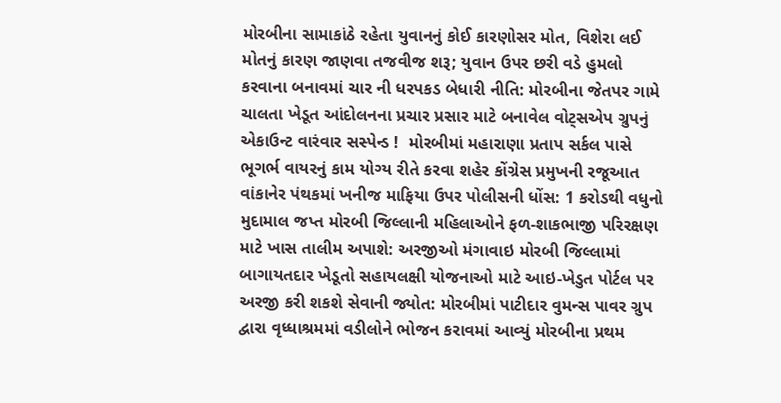મોરબીના સામાકાંઠે રહેતા યુવાનનું કોઈ કારણોસર મોત, વિશેરા લઈ મોતનું કારણ જાણવા તજવીજ શરૂ; યુવાન ઉપર છરી વડે હુમલો કરવાના બનાવમાં ચાર ની ધરપકડ બેધારી નીતિ: મોરબીના જેતપર ગામે ચાલતા ખેડૂત આંદોલનના પ્રચાર પ્રસાર માટે બનાવેલ વોટ્સએપ ગ્રુપનું એકાઉન્ટ વારંવાર સસ્પેન્ડ !  મોરબીમાં મહારાણા પ્રતાપ સર્કલ પાસે ભૂગર્ભ વાયરનું કામ યોગ્ય રીતે કરવા શહેર કોંગ્રેસ પ્રમુખની રજૂઆત વાંકાનેર પંથકમાં ખનીજ માફિયા ઉપર પોલીસની ધોંસ: 1 કરોડથી વધુનો મુદામાલ જપ્ત મોરબી જિલ્લાની મહિલાઓને ફળ-શાકભાજી પરિરક્ષણ માટે ખાસ તાલીમ અપાશે: અરજીઓ મંગાવાઇ મોરબી જિલ્લામાં બાગાયતદાર ખેડૂતો સહાયલક્ષી યોજનાઓ માટે આઇ-ખેડુત પોર્ટલ પર અરજી કરી શકશે સેવાની જ્યોત: મોરબીમાં પાટીદાર વુમન્સ પાવર ગ્રુપ દ્વારા વૃધ્ધાશ્રમમાં વડીલોને ભોજન કરાવમાં આવ્યું મોરબીના પ્રથમ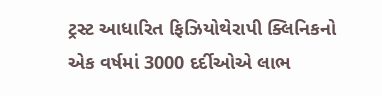ટ્રસ્ટ આધારિત ફિઝિયોથેરાપી ક્લિનિકનો એક વર્ષમાં 3000 દર્દીઓએ લાભ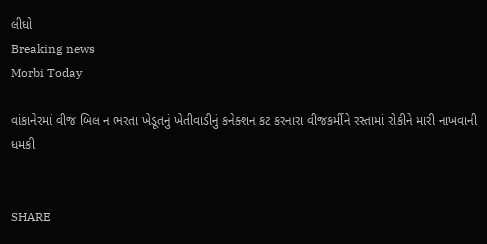લીધો
Breaking news
Morbi Today

વાંકાનેરમાં વીજ બિલ ન ભરતા ખેડૂતનું ખેતીવાડીનું કનેક્શન કટ કરનારા વીજકર્મીને રસ્તામાં રોકીને મારી નાખવાની ધમકી


SHARE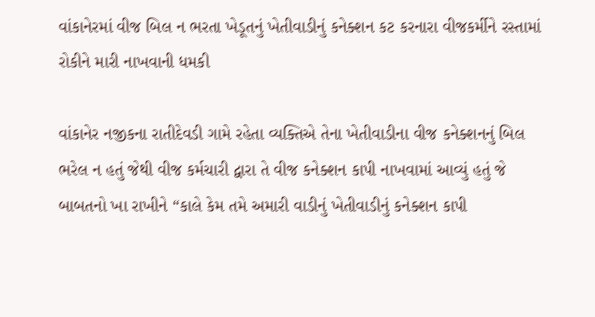વાંકાનેરમાં વીજ બિલ ન ભરતા ખેડૂતનું ખેતીવાડીનું કનેક્શન કટ કરનારા વીજકર્મીને રસ્તામાં રોકીને મારી નાખવાની ધમકી

વાંકાનેર નજીકના રાતીદેવડી ગામે રહેતા વ્યક્તિએ તેના ખેતીવાડીના વીજ કનેક્શનનું બિલ ભરેલ ન હતું જેથી વીજ કર્મચારી દ્વારા તે વીજ કનેક્શન કાપી નાખવામાં આવ્યું હતું જે બાબતનો ખા રાખીને “કાલે કેમ તમે અમારી વાડીનું ખેતીવાડીનું કનેક્શન કાપી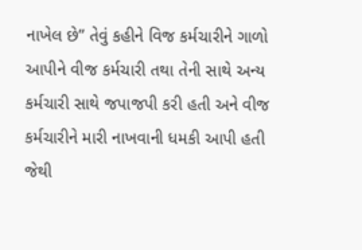નાખેલ છે” તેવું કહીને વિજ કર્મચારીને ગાળો આપીને વીજ કર્મચારી તથા તેની સાથે અન્ય કર્મચારી સાથે જપાજપી કરી હતી અને વીજ કર્મચારીને મારી નાખવાની ધમકી આપી હતી જેથી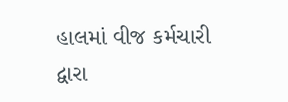હાલમાં વીજ કર્મચારી દ્વારા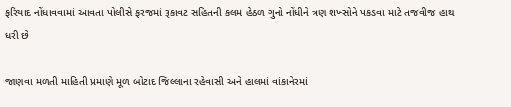ફરિયાદ નોંધાવવામાં આવતા પોલીસે ફરજમાં રૂકાવટ સહિતની કલમ હેઠળ ગુનો નોંધીને ત્રણ શખ્સોને પકડવા માટે તજવીજ હાથ ધરી છે

જાણવા મળતી માહિતી પ્રમાણે મૂળ બોટાદ જિલ્લાના રહેવાસી અને હાલમાં વાંકાનેરમાં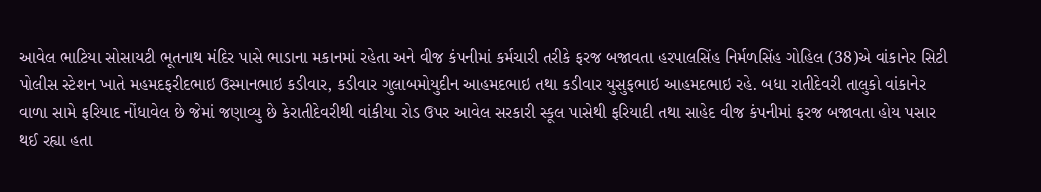આવેલ ભાટિયા સોસાયટી ભૂતનાથ મંદિર પાસે ભાડાના મકાનમાં રહેતા અને વીજ કંપનીમાં કર્મચારી તરીકે ફરજ બજાવતા હરપાલસિંહ નિર્મળસિંહ ગોહિલ (38)એ વાંકાનેર સિટી પોલીસ સ્ટેશન ખાતે મહમદફરીદભાઇ ઉસ્માનભાઇ કડીવાર, કડીવાર ગુલાબમોયુદીન આહમદભાઇ તથા કડીવાર યુસુફભાઇ આહમદભાઇ રહે. બધા રાતીદેવરી તાલુકો વાંકાનેર વાળા સામે ફરિયાદ નોંધાવેલ છે જેમાં જણાવ્યુ છે કેરાતીદેવરીથી વાંકીયા રોડ ઉપર આવેલ સરકારી સ્કૂલ પાસેથી ફરિયાદી તથા સાહેદ વીજ કંપનીમાં ફરજ બજાવતા હોય પસાર થઈ રહ્યા હતા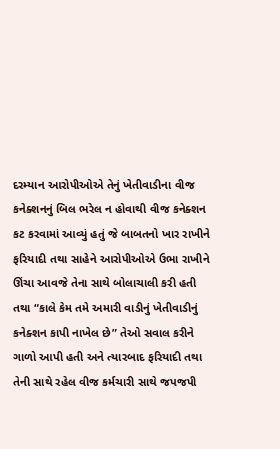દરમ્યાન આરોપીઓએ તેનું ખેતીવાડીના વીજ કનેક્શનનું બિલ ભરેલ ન હોવાથી વીજ કનેક્શન કટ કરવામાં આવ્યું હતું જે બાબતનો ખાર રાખીને ફરિયાદી તથા સાહેને આરોપીઓએ ઉભા રાખીને ઊંચા આવજે તેના સાથે બોલાચાલી કરી હતી તથા “કાલે કેમ તમે અમારી વાડીનું ખેતીવાડીનું કનેક્શન કાપી નાખેલ છે” તેઓ સવાલ કરીને ગાળો આપી હતી અને ત્યારબાદ ફરિયાદી તથા તેની સાથે રહેલ વીજ કર્મચારી સાથે જપજપી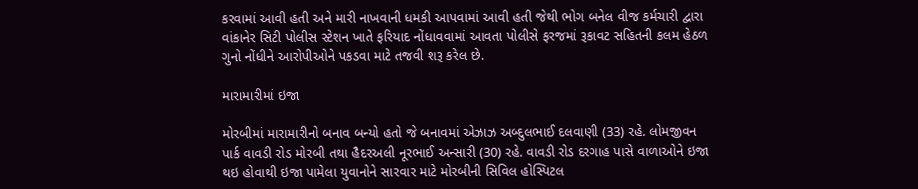કરવામાં આવી હતી અને મારી નાખવાની ધમકી આપવામાં આવી હતી જેથી ભોગ બનેલ વીજ કર્મચારી દ્વારા વાંકાનેર સિટી પોલીસ સ્ટેશન ખાતે ફરિયાદ નોંધાવવામાં આવતા પોલીસે ફરજમાં રૂકાવટ સહિતની કલમ હેઠળ ગુનો નોંધીને આરોપીઓને પકડવા માટે તજવી શરૂ કરેલ છે.

મારામારીમાં ઇજા

મોરબીમાં મારામારીનો બનાવ બન્યો હતો જે બનાવમાં એઝાઝ અબ્દુલભાઈ દલવાણી (33) રહે. લોમજીવન પાર્ક વાવડી રોડ મોરબી તથા હૈદરઅલી નૂરભાઈ અન્સારી (30) રહે. વાવડી રોડ દરગાહ પાસે વાળાઓને ઇજા થઇ હોવાથી ઇજા પામેલા યુવાનોને સારવાર માટે મોરબીની સિવિલ હોસ્પિટલ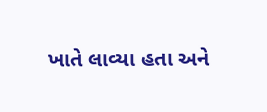ખાતે લાવ્યા હતા અને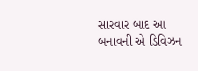સારવાર બાદ આ બનાવની એ ડિવિઝન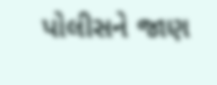પોલીસને જાણ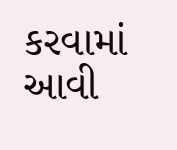કરવામાં આવી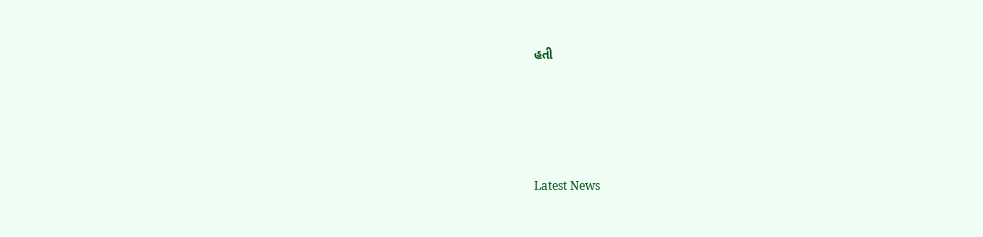હતી






Latest News